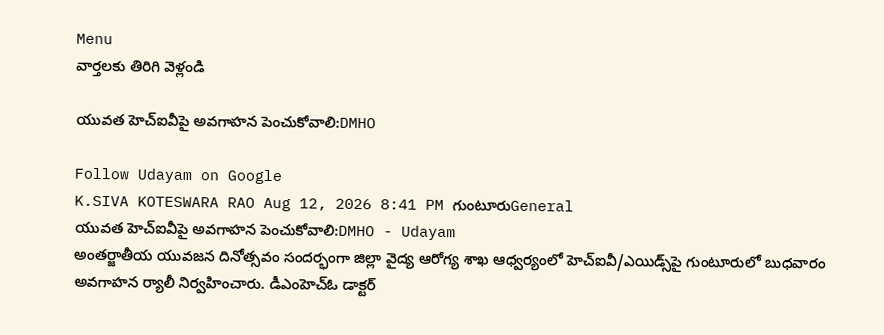Menu
వార్తలకు తిరిగి వెళ్లండి

యువత హెచ్‌ఐవీపై అవగాహన పెంచుకోవాలి:DMHO

Follow Udayam on Google
K.SIVA KOTESWARA RAO Aug 12, 2026 8:41 PM గుంటూరుGeneral
యువత హెచ్‌ఐవీపై అవగాహన పెంచుకోవాలి:DMHO - Udayam
అంతర్జాతీయ యువజన దినోత్సవం సందర్భంగా జిల్లా వైద్య ఆరోగ్య శాఖ ఆధ్వర్యంలో హెచ్‌ఐవీ/ఎయిడ్స్‌పై గుంటూరులో బుధవారం అవగాహన ర్యాలీ నిర్వహించారు. డీఎంహెచ్‌ఓ డాక్టర్‌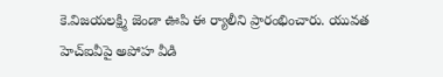కె.విజయలక్ష్మి జెండా ఊపి ఈ ర్యాలీని ప్రారంభించారు. యువత హెచ్‌ఐవీపై అపోహ వీడి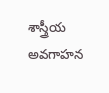శాస్త్రీయ అవగాహన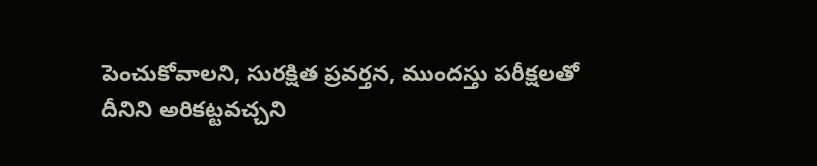పెంచుకోవాలని, సురక్షిత ప్రవర్తన, ముందస్తు పరీక్షలతో దీనిని అరికట్టవచ్చని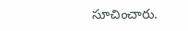సూచించారు.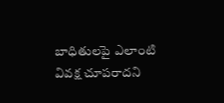బాధితులపై ఎలాంటి వివక్ష చూపరాదని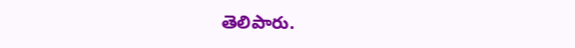తెలిపారు.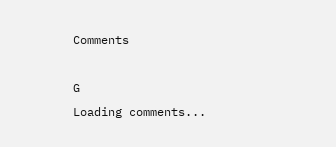Comments

G
Loading comments...